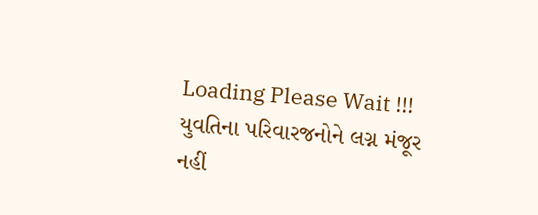Loading Please Wait !!!
યુવતિના પરિવારજનોને લગ્ન મંજૂર નહીં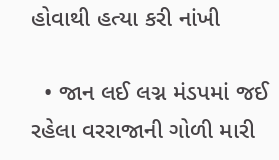હોવાથી હત્યા કરી નાંખી

  • જાન લઈ લગ્ન મંડપમાં જઈ રહેલા વરરાજાની ગોળી મારી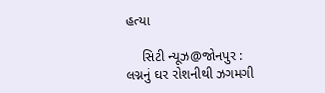હત્યા

    સિટી ન્યૂઝ@જોનપુર : લગ્નનું ઘર રોશનીથી ઝગમગી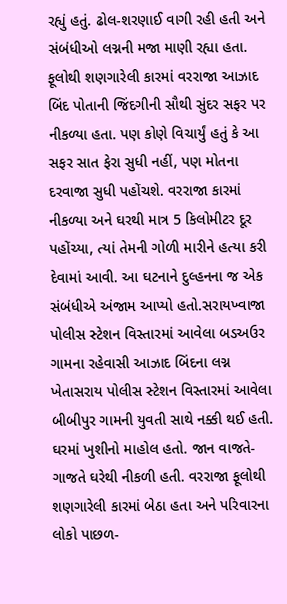રહ્યું હતું. ઢોલ-શરણાઈ વાગી રહી હતી અને સંબંધીઓ લગ્નની મજા માણી રહ્યા હતા. ફૂલોથી શણગારેલી કારમાં વરરાજા આઝાદ બિંદ પોતાની જિંદગીની સૌથી સુંદર સફર પર નીકળ્યા હતા. પણ કોણે વિચાર્યું હતું કે આ સફર સાત ફેરા સુધી નહીં, પણ મોતના દરવાજા સુધી પહોંચશે. વરરાજા કારમાં નીકળ્યા અને ઘરથી માત્ર 5 કિલોમીટર દૂર પહોંચ્યા, ત્યાં તેમની ગોળી મારીને હત્યા કરી દેવામાં આવી. આ ઘટનાને દુલ્હનના જ એક સંબંધીએ અંજામ આપ્યો હતો.સરાયખ્વાજા પોલીસ સ્ટેશન વિસ્તારમાં આવેલા બડઅઉર ગામના રહેવાસી આઝાદ બિંદના લગ્ન ખેતાસરાય પોલીસ સ્ટેશન વિસ્તારમાં આવેલા બીબીપુર ગામની યુવતી સાથે નક્કી થઈ હતી. ઘરમાં ખુશીનો માહોલ હતો. જાન વાજતે-ગાજતે ઘરેથી નીકળી હતી. વરરાજા ફૂલોથી શણગારેલી કારમાં બેઠા હતા અને પરિવારના લોકો પાછળ-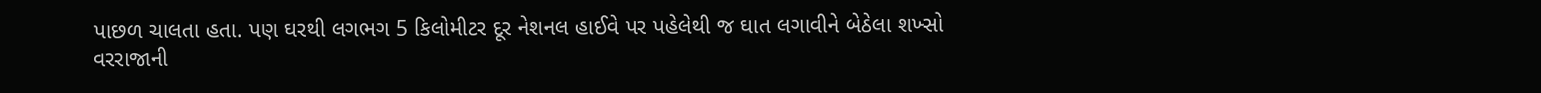પાછળ ચાલતા હતા. પણ ઘરથી લગભગ 5 કિલોમીટર દૂર નેશનલ હાઈવે પર પહેલેથી જ ઘાત લગાવીને બેઠેલા શખ્સો વરરાજાની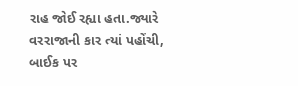રાહ જોઈ રહ્યા હતા.જ્યારે વરરાજાની કાર ત્યાં પહોંચી, બાઈક પર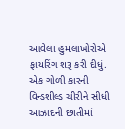આવેલા હુમલાખોરોએ ફાયરિંગ શરૂ કરી દીધું. એક ગોળી કારની વિન્ડશીલ્ડ ચીરીને સીધી આઝાદની છાતીમાં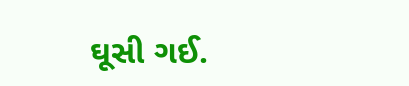ઘૂસી ગઈ.